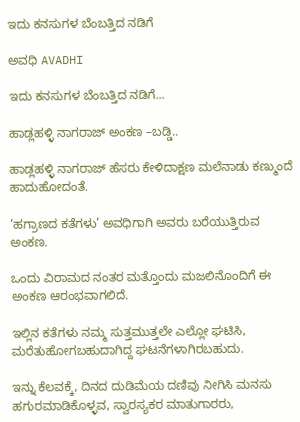ಇದು ಕನಸುಗಳ ಬೆಂಬತ್ತಿದ ನಡಿಗೆ‍

ಅವಧಿ AVADHI

ಇದು ಕನಸುಗಳ ಬೆಂಬತ್ತಿದ ನಡಿಗೆ...

ಹಾಡ್ಲಹಳ್ಳಿ ನಾಗರಾಜ್ ಅಂಕಣ –ಬಡ್ಡಿ..

ಹಾಡ್ಲಹಳ್ಳಿ ನಾಗರಾಜ್ ಹೆಸರು ಕೇಳಿದಾಕ್ಷಣ ಮಲೆನಾಡು ಕಣ್ಮುಂದೆ ಹಾದುಹೋದಂತೆ.

‘ಹಗ್ರಾಣದ ಕತೆಗಳು’ ಅವಧಿಗಾಗಿ ಅವರು ಬರೆಯುತ್ತಿರುವ ಅಂಕಣ.

ಒಂದು ವಿರಾಮದ ನಂತರ ಮತ್ತೊಂದು ಮಜಲಿನೊಂದಿಗೆ ಈ ಅಂಕಣ ಆರಂಭವಾಗಲಿದೆ.

ಇಲ್ಲಿನ ಕತೆಗಳು ನಮ್ಮ ಸುತ್ತಮುತ್ತಲೇ ಎಲ್ಲೋ ಘಟಿಸಿ, ಮರೆತುಹೋಗಬಹುದಾಗಿದ್ದ ಘಟನೆಗಳಾಗಿರಬಹುದು.

ಇನ್ನು ಕೆಲವಕ್ಕೆ, ದಿನದ ದುಡಿಮೆಯ ದಣಿವು ನೀಗಿಸಿ ಮನಸು ಹಗುರಮಾಡಿಕೊಳ್ಳವ, ಸ್ವಾರಸ್ಯಕರ ಮಾತುಗಾರರು,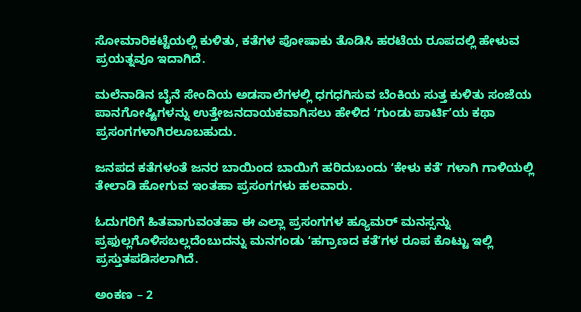ಸೋಮಾರಿಕಟ್ಟೆಯಲ್ಲಿ ಕುಳಿತು, ಕತೆಗಳ ಪೋಷಾಕು ತೊಡಿಸಿ ಹರಟೆಯ ರೂಪದಲ್ಲಿ ಹೇಳುವ ಪ್ರಯತ್ನವೂ ಇದಾಗಿದೆ.

ಮಲೆನಾಡಿನ ಬೈನೆ ಸೇಂದಿಯ ಅಡಸಾಲೆಗಳಲ್ಲಿ ಧಗಧಗಿಸುವ ಬೆಂಕಿಯ ಸುತ್ತ ಕುಳಿತು ಸಂಜೆಯ ಪಾನಗೋಷ್ಟಿಗಳನ್ನು ಉತ್ತೇಜನದಾಯಕವಾಗಿಸಲು ಹೇಳಿದ ʻಗುಂಡು ಪಾರ್ಟಿʼಯ ಕಥಾ ಪ್ರಸಂಗಗಳಾಗಿರಲೂಬಹುದು.

ಜನಪದ ಕತೆಗಳಂತೆ ಜನರ ಬಾಯಿಂದ ಬಾಯಿಗೆ ಹರಿದುಬಂದು ʻಕೇಳು ಕತೆʼ ಗಳಾಗಿ ಗಾಳಿಯಲ್ಲಿ ತೇಲಾಡಿ ಹೋಗುವ ಇಂತಹಾ ಪ್ರಸಂಗಗಳು ಹಲವಾರು.

ಓದುಗರಿಗೆ ಹಿತವಾಗುವಂತಹಾ ಈ ಎಲ್ಲಾ ಪ್ರಸಂಗಗಳ ಹ್ಯೂಮರ್‌ ಮನಸ್ಸನ್ನು ಪ್ರಫುಲ್ಲಗೊಳಿಸಬಲ್ಲದೆಂಬುದನ್ನು ಮನಗಂಡು ʻಹಗ್ರಾಣದ ಕತೆʼಗಳ ರೂಪ ಕೊಟ್ಟು ಇಲ್ಲಿ ಪ್ರಸ್ತುತಪಡಿಸಲಾಗಿದೆ.

ಅಂಕಣ – 2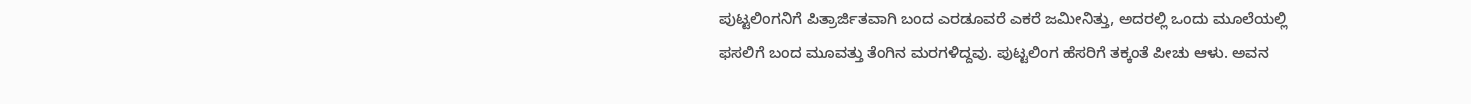ಪುಟ್ಟಲಿಂಗನಿಗೆ ಪಿತ್ರಾರ್ಜಿತವಾಗಿ ಬಂದ ಎರಡೂವರೆ ಎಕರೆ ಜಮೀನಿತ್ತು, ಅದರಲ್ಲಿ ಒಂದು ಮೂಲೆಯಲ್ಲಿ ಫಸಲಿಗೆ ಬಂದ ಮೂವತ್ತು ತೆಂಗಿನ ಮರಗಳಿದ್ದವು. ಪುಟ್ಟಲಿಂಗ ಹೆಸರಿಗೆ ತಕ್ಕಂತೆ ಪೀಚು ಆಳು. ಅವನ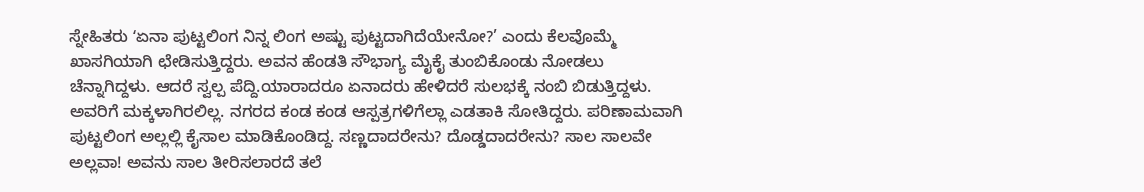ಸ್ನೇಹಿತರು ʻಏನಾ ಪುಟ್ಟಲಿಂಗ ನಿನ್ನ ಲಿಂಗ ಅಷ್ಟು ಪುಟ್ಟದಾಗಿದೆಯೇನೋ?’ ಎಂದು ಕೆಲವೊಮ್ಮೆ ಖಾಸಗಿಯಾಗಿ ಛೇಡಿಸುತ್ತಿದ್ದರು. ಅವನ ಹೆಂಡತಿ ಸೌಭಾಗ್ಯ ಮೈಕೈ ತುಂಬಿಕೊಂಡು ನೋಡಲು ಚೆನ್ನಾಗಿದ್ದಳು. ಆದರೆ ಸ್ವಲ್ಪ ಪೆದ್ದಿ.ಯಾರಾದರೂ ಏನಾದರು ಹೇಳಿದರೆ ಸುಲಭಕ್ಕೆ ನಂಬಿ ಬಿಡುತ್ತಿದ್ದಳು. ಅವರಿಗೆ ಮಕ್ಕಳಾಗಿರಲಿಲ್ಲ. ನಗರದ ಕಂಡ ಕಂಡ ಆಸ್ಪತ್ರಗಳಿಗೆಲ್ಲಾ ಎಡತಾಕಿ ಸೋತಿದ್ದರು. ಪರಿಣಾಮವಾಗಿ ಪುಟ್ಟಲಿಂಗ ಅಲ್ಲಲ್ಲಿ ಕೈಸಾಲ ಮಾಡಿಕೊಂಡಿದ್ದ. ಸಣ್ಣದಾದರೇನು? ದೊಡ್ಡದಾದರೇನು? ಸಾಲ ಸಾಲವೇ ಅಲ್ಲವಾ! ಅವನು ಸಾಲ ತೀರಿಸಲಾರದೆ ತಲೆ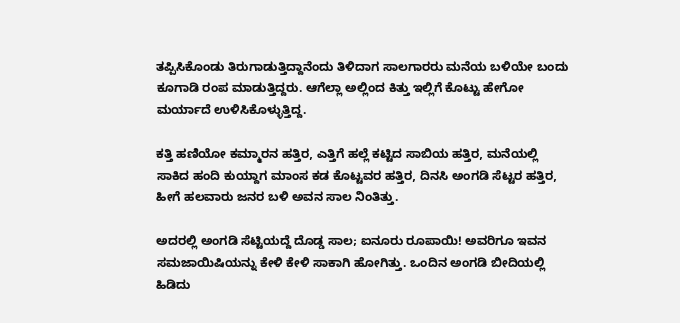ತಪ್ಪಿಸಿಕೊಂಡು ತಿರುಗಾಡುತ್ತಿದ್ದಾನೆಂದು ತಿಳಿದಾಗ ಸಾಲಗಾರರು ಮನೆಯ ಬಳಿಯೇ ಬಂದು ಕೂಗಾಡಿ ರಂಪ ಮಾಡುತ್ತಿದ್ದರು. ಆಗೆಲ್ಲಾ ಅಲ್ಲಿಂದ ಕಿತ್ತು ಇಲ್ಲಿಗೆ ಕೊಟ್ಟು ಹೇಗೋ ಮರ್ಯಾದೆ ಉಳಿಸಿಕೊಳ್ಳುತ್ತಿದ್ದ.

ಕತ್ತಿ ಹಣಿಯೋ ಕಮ್ಮಾರನ ಹತ್ತಿರ, ಎತ್ತಿಗೆ ಹಲ್ಲೆ ಕಟ್ಟಿದ ಸಾಬಿಯ ಹತ್ತಿರ, ಮನೆಯಲ್ಲಿ ಸಾಕಿದ ಹಂದಿ ಕುಯ್ದಾಗ ಮಾಂಸ ಕಡ ಕೊಟ್ಟವರ ಹತ್ತಿರ, ದಿನಸಿ ಅಂಗಡಿ ಸೆಟ್ಟರ ಹತ್ತಿರ, ಹೀಗೆ ಹಲವಾರು ಜನರ ಬಳಿ ಅವನ ಸಾಲ ನಿಂತಿತ್ತು.

ಅದರಲ್ಲಿ ಅಂಗಡಿ ಸೆಟ್ಟಿಯದ್ದೆ ದೊಡ್ಡ ಸಾಲ; ಐನೂರು ರೂಪಾಯಿ! ಅವರಿಗೂ ಇವನ ಸಮಜಾಯಿಷಿಯನ್ನು ಕೇಳಿ ಕೇಳಿ ಸಾಕಾಗಿ ಹೋಗಿತ್ತು. ಒಂದಿನ ಅಂಗಡಿ ಬೀದಿಯಲ್ಲಿ ಹಿಡಿದು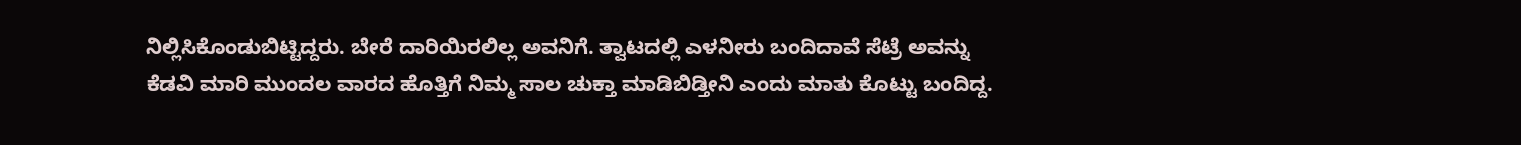ನಿಲ್ಲಿಸಿಕೊಂಡುಬಿಟ್ಟಿದ್ದರು. ಬೇರೆ ದಾರಿಯಿರಲಿಲ್ಲ ಅವನಿಗೆ. ತ್ವಾಟದಲ್ಲಿ ಎಳನೀರು ಬಂದಿದಾವೆ ಸೆಟ್ರೆ ಅವನ್ನು ಕೆಡವಿ ಮಾರಿ ಮುಂದಲ ವಾರದ ಹೊತ್ತಿಗೆ ನಿಮ್ಮ ಸಾಲ ಚುಕ್ತಾ ಮಾಡಿಬಿಡ್ತೀನಿ ಎಂದು ಮಾತು ಕೊಟ್ಟು ಬಂದಿದ್ದ.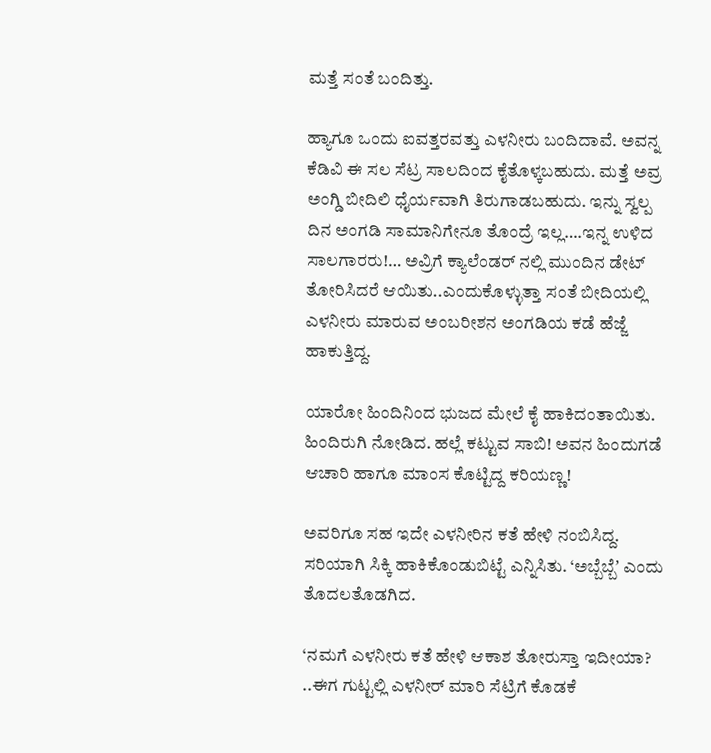ಮತ್ತೆ ಸಂತೆ ಬಂದಿತ್ತು.

ಹ್ಯಾಗೂ ಒಂದು ಐವತ್ತರವತ್ತು ಎಳನೀರು ಬಂದಿದಾವೆ. ಅವನ್ನ ಕೆಡಿವಿ ಈ ಸಲ ಸೆಟ್ರ ಸಾಲದಿಂದ ಕೈತೊಳ್ಕಬಹುದು. ಮತ್ತೆ ಅವ್ರ ಅಂಗ್ಡಿ ಬೀದಿಲಿ ಧೈರ್ಯವಾಗಿ ತಿರುಗಾಡಬಹುದು. ಇನ್ನು ಸ್ವಲ್ಪ ದಿನ ಅಂಗಡಿ ಸಾಮಾನಿಗೇನೂ ತೊಂದ್ರೆ ಇಲ್ಲ….ಇನ್ನ ಉಳಿದ ಸಾಲಗಾರರು!… ಅವ್ರಿಗೆ ಕ್ಯಾಲೆಂಡರ್ ನಲ್ಲಿ ಮುಂದಿನ ಡೇಟ್ ತೋರಿಸಿದರೆ ಆಯಿತು..ಎಂದುಕೊಳ್ಳುತ್ತಾ ಸಂತೆ ಬೀದಿಯಲ್ಲಿ ಎಳನೀರು ಮಾರುವ ಅಂಬರೀಶನ ಅಂಗಡಿಯ ಕಡೆ ಹೆಜ್ಜೆ ಹಾಕುತ್ತಿದ್ದ.

ಯಾರೋ ಹಿಂದಿನಿಂದ ಭುಜದ ಮೇಲೆ ಕೈ ಹಾಕಿದಂತಾಯಿತು. ಹಿಂದಿರುಗಿ ನೋಡಿದ. ಹಲ್ಲೆ ಕಟ್ಟುವ ಸಾಬಿ! ಅವನ ಹಿಂದುಗಡೆ ಆಚಾರಿ ಹಾಗೂ ಮಾಂಸ ಕೊಟ್ಟಿದ್ದ ಕರಿಯಣ್ಣ!

ಅವರಿಗೂ ಸಹ ಇದೇ ಎಳನೀರಿನ ಕತೆ ಹೇಳಿ ನಂಬಿಸಿದ್ದ. ಸರಿಯಾಗಿ ಸಿಕ್ಕಿ ಹಾಕಿಕೊಂಡುಬಿಟ್ಟೆ ಎನ್ನಿಸಿತು. ‘ಅಬ್ಬೆಬ್ಬೆʼ ಎಂದು ತೊದಲತೊಡಗಿದ.

‘ನಮಗೆ ಎಳನೀರು ಕತೆ ಹೇಳಿ ಆಕಾಶ ತೋರುಸ್ತಾ ಇದೀಯಾ? ..ಈಗ ಗುಟ್ಟಲ್ಲಿ ಎಳನೀರ್ ಮಾರಿ ಸೆಟ್ರಿಗೆ ಕೊಡಕೆ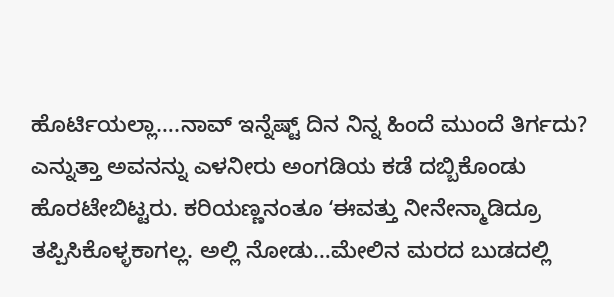ಹೊರ್ಟಿಯಲ್ಲಾ….ನಾವ್ ಇನ್ನೆಷ್ಟ್‌ ದಿನ ನಿನ್ನ ಹಿಂದೆ ಮುಂದೆ ತಿರ್ಗದು? ಎನ್ನುತ್ತಾ ಅವನನ್ನು ಎಳನೀರು ಅಂಗಡಿಯ ಕಡೆ ದಬ್ಬಿಕೊಂಡು ಹೊರಟೇಬಿಟ್ಟರು. ಕರಿಯಣ್ಣನಂತೂ ʻಈವತ್ತು ನೀನೇನ್ಮಾಡಿದ್ರೂ ತಪ್ಪಿಸಿಕೊಳ್ಳಕಾಗಲ್ಲ. ಅಲ್ಲಿ ನೋಡು…ಮೇಲಿನ ಮರದ ಬುಡದಲ್ಲಿ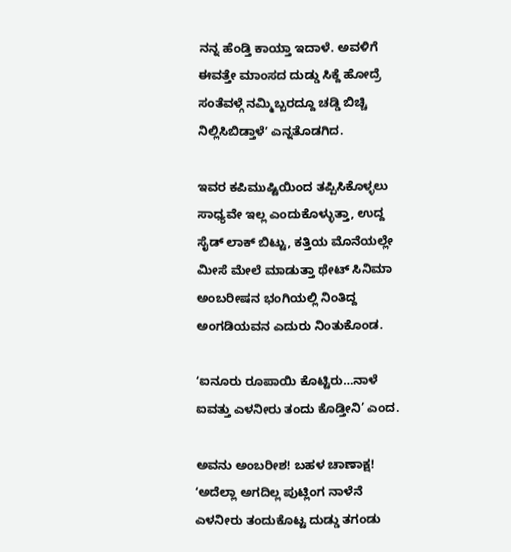ನನ್ನ ಹೆಂಡ್ತಿ ಕಾಯ್ತಾ ಇದಾಳೆ. ಅವಳಿಗೆ ಈವತ್ತೇ ಮಾಂಸದ ದುಡ್ಡು ಸಿಕ್ದೆ ಹೋದ್ರೆ ಸಂತೆವಳ್ಗೆ ನಮ್ಮಿಬ್ಬರದ್ದೂ ಚಡ್ಡಿ ಬಿಚ್ಚಿ ನಿಲ್ಲಿಸಿಬಿಡ್ತಾಳೆʼ ಎನ್ನತೊಡಗಿದ.

ಇವರ ಕಪಿಮುಷ್ಟಿಯಿಂದ ತಪ್ಪಿಸಿಕೊಳ್ಳಲು ಸಾಧ್ಯವೇ ಇಲ್ಲ ಎಂದುಕೊಳ್ಳುತ್ತಾ, ಉದ್ದ ಸೈಡ್ ಲಾಕ್ ಬಿಟ್ಟು, ಕತ್ತಿಯ ಮೊನೆಯಲ್ಲೇ ಮೀಸೆ ಮೇಲೆ ಮಾಡುತ್ತಾ ಥೇಟ್ ಸಿನಿಮಾ ಅಂಬರೀಷನ ಭಂಗಿಯಲ್ಲಿ ನಿಂತಿದ್ದ ಅಂಗಡಿಯವನ ಎದುರು ನಿಂತುಕೊಂಡ.

ʻಐನೂರು ರೂಪಾಯಿ ಕೊಟ್ಟಿರು…ನಾಳೆ ಐವತ್ತು ಎಳನೀರು ತಂದು ಕೊಡ್ತೀನಿ’ ಎಂದ.

ಅವನು ಅಂಬರೀಶ! ಬಹಳ ಚಾಣಾಕ್ಷ! ʻಅದೆಲ್ಲಾ ಅಗದಿಲ್ಲ ಪುಟ್ಲಿಂಗ ನಾಳೆನೆ ಎಳನೀರು ತಂದುಕೊಟ್ಟ ದುಡ್ಡು ತಗಂಡು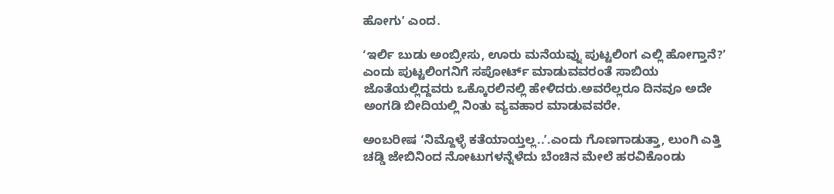ಹೋಗುʼ ಎಂದ.

ʻಇರ್ಲಿ ಬುಡು ಅಂಬ್ರೀಸು, ಊರು ಮನೆಯವ್ನು ಪುಟ್ಟಲಿಂಗ ಎಲ್ಲಿ ಹೋಗ್ತಾನೆ?ʼ ಎಂದು ಪುಟ್ಟಲಿಂಗನಿಗೆ ಸಪೋರ್ಟ್ ಮಾಡುವವರಂತೆ ಸಾಬಿಯ ಜೊತೆಯಲ್ಲಿದ್ದವರು ಒಕ್ಕೊರಲಿನಲ್ಲಿ ಹೇಳಿದರು.ಅವರೆಲ್ಲರೂ ದಿನವೂ ಅದೇ ಅಂಗಡಿ ಬೀದಿಯಲ್ಲಿ ನಿಂತು ವ್ಯವಹಾರ ಮಾಡುವವರೇ.

ಅಂಬರೀಷ ʻನಿಮ್ದೊಳ್ಳೆ ಕತೆಯಾಯ್ತಲ್ಲ..ʼ.ಎಂದು ಗೊಣಗಾಡುತ್ತಾ, ಲುಂಗಿ ಎತ್ತಿ ಚಡ್ಡಿ ಜೇಬಿನಿಂದ ನೋಟುಗಳನ್ನೆಳೆದು ಬೆಂಚಿನ ಮೇಲೆ ಹರವಿಕೊಂಡು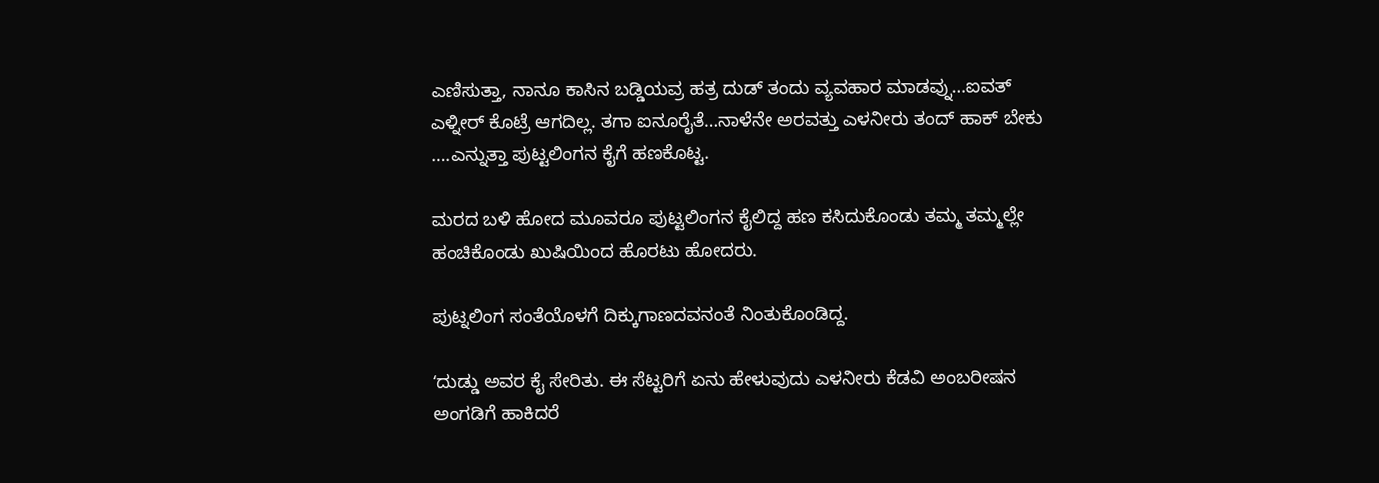ಎಣಿಸುತ್ತಾ, ನಾನೂ ಕಾಸಿನ ಬಡ್ಡಿಯವ್ರ ಹತ್ರ ದುಡ್ ತಂದು ವ್ಯವಹಾರ ಮಾಡವ್ನು…ಐವತ್ ಎಳ್ನೀರ್ ಕೊಟ್ರೆ ಆಗದಿಲ್ಲ. ತಗಾ ಐನೂರೈತೆ…ನಾಳೆನೇ ಅರವತ್ತು ಎಳನೀರು ತಂದ್‌ ಹಾಕ್ ಬೇಕು ….ಎನ್ನುತ್ತಾ ಪುಟ್ಟಲಿಂಗನ ಕೈಗೆ ಹಣಕೊಟ್ಟ.

ಮರದ ಬಳಿ ಹೋದ ಮೂವರೂ ಪುಟ್ಟಲಿಂಗನ ಕೈಲಿದ್ದ ಹಣ ಕಸಿದುಕೊಂಡು ತಮ್ಮ ತಮ್ಮಲ್ಲೇ ಹಂಚಿಕೊಂಡು ಖುಷಿಯಿಂದ ಹೊರಟು ಹೋದರು.

ಪುಟ್ನಲಿಂಗ ಸಂತೆಯೊಳಗೆ ದಿಕ್ಕುಗಾಣದವನಂತೆ ನಿಂತುಕೊಂಡಿದ್ದ.

ʻದುಡ್ಡು ಅವರ ಕೈ ಸೇರಿತು. ಈ ಸೆಟ್ಟರಿಗೆ ಏನು ಹೇಳುವುದು ಎಳನೀರು ಕೆಡವಿ ಅಂಬರೀಷನ ಅಂಗಡಿಗೆ ಹಾಕಿದರೆ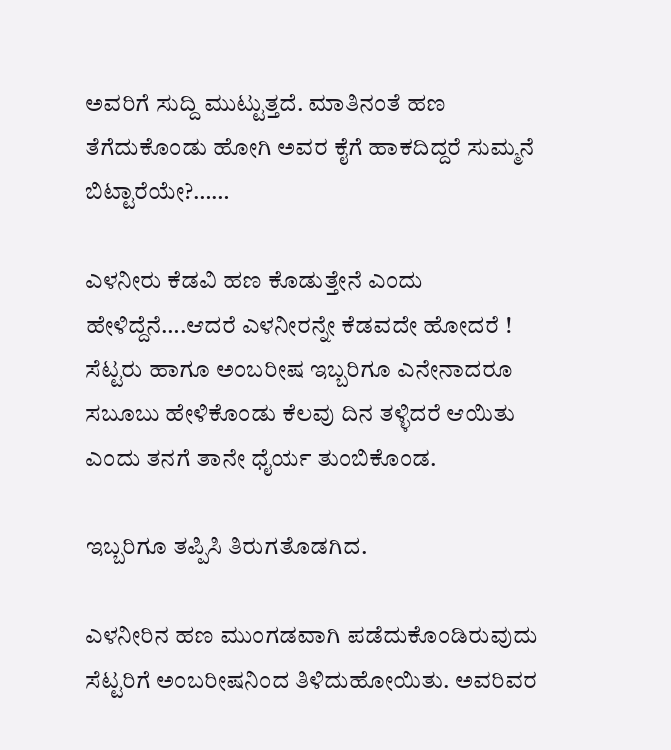ಅವರಿಗೆ ಸುದ್ದಿ ಮುಟ್ಟುತ್ತದೆ. ಮಾತಿನಂತೆ ಹಣ ತೆಗೆದುಕೊಂಡು ಹೋಗಿ ಅವರ ಕೈಗೆ ಹಾಕದಿದ್ದರೆ ಸುಮ್ಮನೆ ಬಿಟ್ಟಾರೆಯೇ?……

ಎಳನೀರು ಕೆಡವಿ ಹಣ ಕೊಡುತ್ತೇನೆ ಎಂದು ಹೇಳಿದ್ದೆನೆ….ಆದರೆ ಎಳನೀರನ್ನೇ ಕೆಡವದೇ ಹೋದರೆ ! ಸೆಟ್ಟರು ಹಾಗೂ ಅಂಬರೀಷ ಇಬ್ಬರಿಗೂ ಎನೇನಾದರೂ ಸಬೂಬು ಹೇಳಿಕೊಂಡು ಕೆಲವು ದಿನ ತಳ್ಳಿದರೆ ಆಯಿತು ಎಂದು ತನಗೆ ತಾನೇ ಧೈರ್ಯ ತುಂಬಿಕೊಂಡ.

ಇಬ್ಬರಿಗೂ ತಪ್ಪಿಸಿ ತಿರುಗತೊಡಗಿದ.

ಎಳನೀರಿನ ಹಣ ಮುಂಗಡವಾಗಿ ಪಡೆದುಕೊಂಡಿರುವುದು ಸೆಟ್ಟರಿಗೆ ಅಂಬರೀಷನಿಂದ ತಿಳಿದುಹೋಯಿತು. ಅವರಿವರ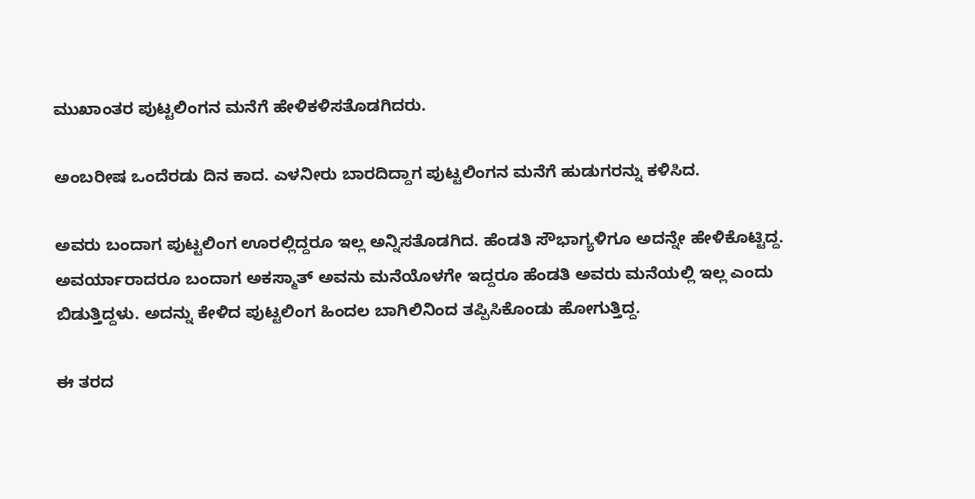ಮುಖಾಂತರ ಪುಟ್ಟಲಿಂಗನ ಮನೆಗೆ ಹೇಳಿಕಳಿಸತೊಡಗಿದರು.

ಅಂಬರೀಷ ಒಂದೆರಡು ದಿನ ಕಾದ. ಎಳನೀರು ಬಾರದಿದ್ದಾಗ ಪುಟ್ಟಲಿಂಗನ ಮನೆಗೆ ಹುಡುಗರನ್ನು ಕಳಿಸಿದ.

ಅವರು ಬಂದಾಗ ಪುಟ್ಟಲಿಂಗ ಊರಲ್ಲಿದ್ದರೂ ಇಲ್ಲ ಅನ್ನಿಸತೊಡಗಿದ. ಹೆಂಡತಿ ಸೌಭಾಗ್ಯಳಿಗೂ ಅದನ್ನೇ ಹೇಳಿಕೊಟ್ಟಿದ್ದ. ಅವರ್ಯಾರಾದರೂ ಬಂದಾಗ ಅಕಸ್ಮಾತ್ ಅವನು ಮನೆಯೊಳಗೇ ಇದ್ದರೂ ಹೆಂಡತಿ ಅವರು ಮನೆಯಲ್ಲಿ ಇಲ್ಲ ಎಂದು ಬಿಡುತ್ತಿದ್ದಳು. ಅದನ್ನು ಕೇಳಿದ ಪುಟ್ಟಲಿಂಗ ಹಿಂದಲ ಬಾಗಿಲಿನಿಂದ ತಪ್ಪಿಸಿಕೊಂಡು ಹೋಗುತ್ತಿದ್ದ.

ಈ ತರದ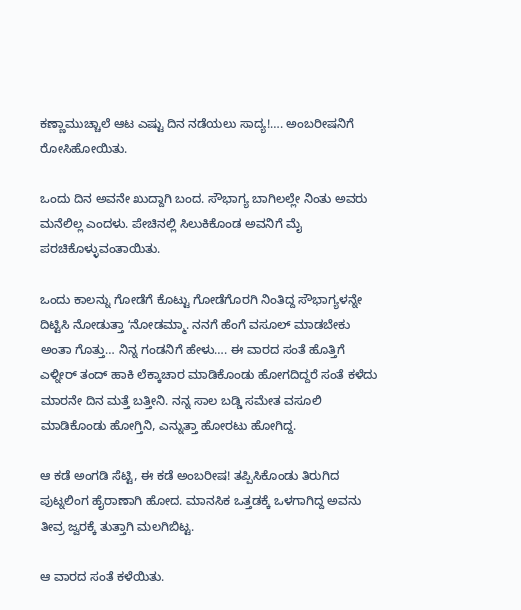ಕಣ್ಣಾಮುಚ್ಚಾಲೆ ಆಟ ಎಷ್ಟು ದಿನ ನಡೆಯಲು ಸಾದ್ಯ!…. ಅಂಬರೀಷನಿಗೆ ರೋಸಿಹೋಯಿತು.

ಒಂದು ದಿನ ಅವನೇ ಖುದ್ದಾಗಿ ಬಂದ. ಸೌಭಾಗ್ಯ ಬಾಗಿಲಲ್ಲೇ ನಿಂತು ಅವರು ಮನೆಲಿಲ್ಲ ಎಂದಳು. ಪೇಚಿನಲ್ಲಿ ಸಿಲುಕಿಕೊಂಡ ಅವನಿಗೆ ಮೈ ಪರಚಿಕೊಳ್ಳುವಂತಾಯಿತು.

ಒಂದು ಕಾಲನ್ನು ಗೋಡೆಗೆ ಕೊಟ್ಟು ಗೋಡೆಗೊರಗಿ ನಿಂತಿದ್ದ ಸೌಭಾಗ್ಯಳನ್ನೇ ದಿಟ್ಟಿಸಿ ನೋಡುತ್ತಾ ʻನೋಡಮ್ಮಾ. ನನಗೆ ಹೆಂಗೆ ವಸೂಲ್ ಮಾಡಬೇಕು ಅಂತಾ ಗೊತ್ತು… ನಿನ್ನ ಗಂಡನಿಗೆ ಹೇಳು…. ಈ ವಾರದ ಸಂತೆ ಹೊತ್ತಿಗೆ ಎಳ್ನೀರ್ ತಂದ್ ಹಾಕಿ ಲೆಕ್ಕಾಚಾರ ಮಾಡಿಕೊಂಡು ಹೋಗದಿದ್ದರೆ ಸಂತೆ ಕಳೆದು ಮಾರನೇ ದಿನ ಮತ್ತೆ ಬತ್ತೀನಿ. ನನ್ನ ಸಾಲ ಬಡ್ಡಿ ಸಮೇತ ವಸೂಲಿ ಮಾಡಿಕೊಂಡು ಹೋಗ್ತಿನಿ, ಎನ್ನುತ್ತಾ ಹೋರಟು ಹೋಗಿದ್ದ.

ಆ ಕಡೆ ಅಂಗಡಿ ಸೆಟ್ಟಿ, ಈ ಕಡೆ ಅಂಬರೀಷ! ತಪ್ಪಿಸಿಕೊಂಡು ತಿರುಗಿದ ಪುಟ್ನಲಿಂಗ ಹೈರಾಣಾಗಿ ಹೋದ. ಮಾನಸಿಕ ಒತ್ತಡಕ್ಕೆ ಒಳಗಾಗಿದ್ದ ಅವನು ತೀವ್ರ ಜ್ವರಕ್ಕೆ ತುತ್ತಾಗಿ ಮಲಗಿಬಿಟ್ಟ.

ಆ ವಾರದ ಸಂತೆ ಕಳೆಯಿತು.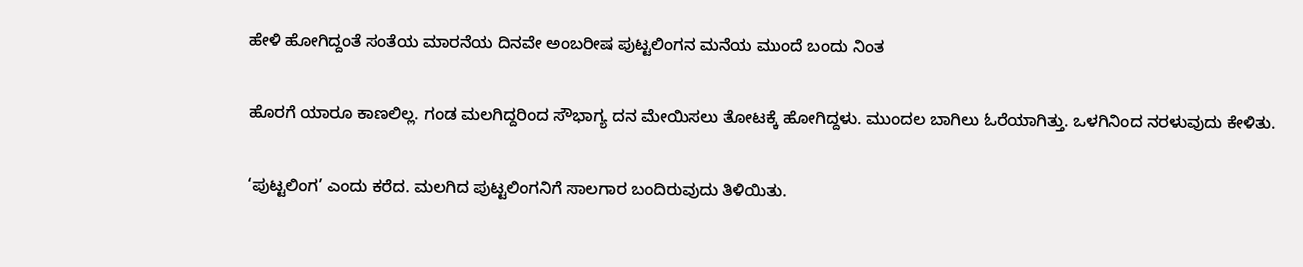ಹೇಳಿ ಹೋಗಿದ್ದಂತೆ ಸಂತೆಯ ಮಾರನೆಯ ದಿನವೇ ಅಂಬರೀಷ ಪುಟ್ಟಲಿಂಗನ ಮನೆಯ ಮುಂದೆ ಬಂದು ನಿಂತ

ಹೊರಗೆ ಯಾರೂ ಕಾಣಲಿಲ್ಲ. ಗಂಡ ಮಲಗಿದ್ದರಿಂದ ಸೌಭಾಗ್ಯ ದನ ಮೇಯಿಸಲು ತೋಟಕ್ಕೆ ಹೋಗಿದ್ದಳು. ಮುಂದಲ ಬಾಗಿಲು ಓರೆಯಾಗಿತ್ತು. ಒಳಗಿನಿಂದ ನರಳುವುದು ಕೇಳಿತು.

‘ಪುಟ್ಟಲಿಂಗ’ ಎಂದು ಕರೆದ. ಮಲಗಿದ ಪುಟ್ಟಲಿಂಗನಿಗೆ ಸಾಲಗಾರ ಬಂದಿರುವುದು ತಿಳಿಯಿತು.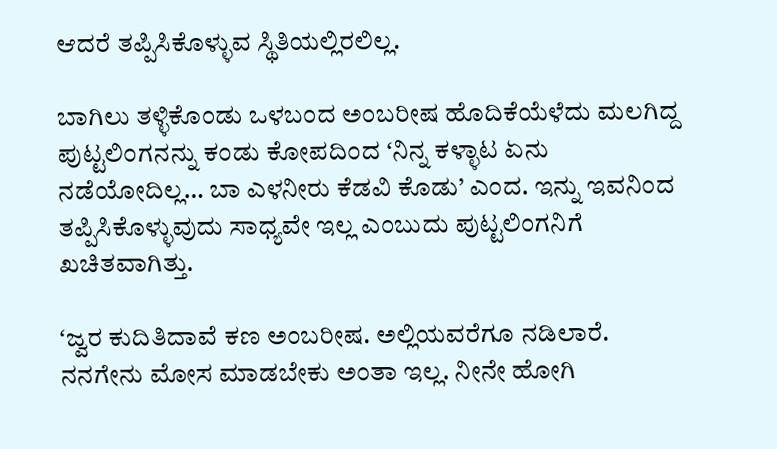ಆದರೆ ತಪ್ಪಿಸಿಕೊಳ್ಳುವ ಸ್ಥಿತಿಯಲ್ಲಿರಲಿಲ್ಲ.

ಬಾಗಿಲು ತಳ್ಳಿಕೊಂಡು ಒಳಬಂದ ಅಂಬರೀಷ ಹೊದಿಕೆಯೆಳೆದು ಮಲಗಿದ್ದ ಪುಟ್ಟಲಿಂಗನನ್ನು ಕಂಡು ಕೋಪದಿಂದ ʻನಿನ್ನ ಕಳ್ಳಾಟ ಏನು ನಡೆಯೋದಿಲ್ಲ… ಬಾ ಎಳನೀರು ಕೆಡವಿ ಕೊಡು’ ಎಂದ. ಇನ್ನು ಇವನಿಂದ ತಪ್ಪಿಸಿಕೊಳ್ಳುವುದು ಸಾಧ್ಯವೇ ಇಲ್ಲ ಎಂಬುದು ಪುಟ್ಟಲಿಂಗನಿಗೆ ಖಚಿತವಾಗಿತ್ತು.

ʻಜ್ವರ ಕುದಿತಿದಾವೆ ಕಣ ಅಂಬರೀಷ. ಅಲ್ಲಿಯವರೆಗೂ ನಡಿಲಾರೆ. ನನಗೇನು ಮೋಸ ಮಾಡಬೇಕು ಅಂತಾ ಇಲ್ಲ. ನೀನೇ ಹೋಗಿ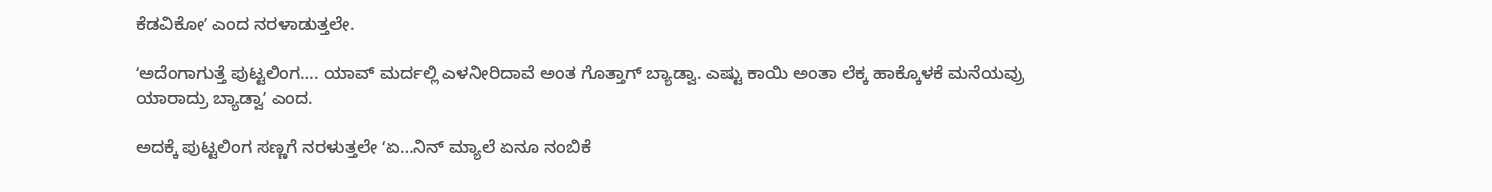ಕೆಡವಿಕೋʼ ಎಂದ ನರಳಾಡುತ್ತಲೇ.

ʻಅದೆಂಗಾಗುತ್ತೆ ಪುಟ್ಟಲಿಂಗ…. ಯಾವ್ ಮರ್ದಲ್ಲಿ ಎಳನೀರಿದಾವೆ ಅಂತ ಗೊತ್ತಾಗ್ ಬ್ಯಾಡ್ವಾ. ಎಷ್ಟು ಕಾಯಿ ಅಂತಾ ಲೆಕ್ಕ ಹಾಕ್ಕೊಳಕೆ ಮನೆಯವ್ರು ಯಾರಾದ್ರು ಬ್ಯಾಡ್ವಾʼ ಎಂದ.

ಅದಕ್ಕೆ ಪುಟ್ಟಲಿಂಗ ಸಣ್ಣಗೆ ನರಳುತ್ತಲೇ ʻಏ…ನಿನ್ ಮ್ಯಾಲೆ ಏನೂ ನಂಬಿಕೆ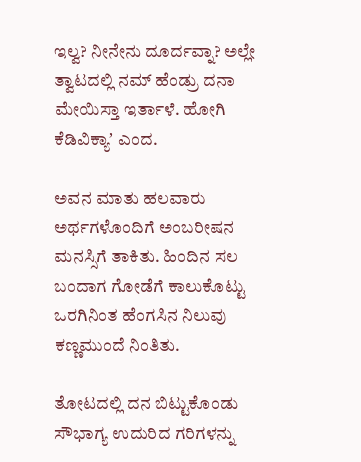ಇಲ್ವ? ನೀನೇನು ದೂರ್ದವ್ನಾ? ಅಲ್ಲೇ ತ್ವಾಟದಲ್ಲಿ ನಮ್ ಹೆಂಡ್ರು ದನಾ ಮೇಯಿಸ್ತಾ ಇರ್ತಾಳೆ. ಹೋಗಿ ಕೆಡಿವಿಕ್ಯಾʼ ಎಂದ.

ಅವನ ಮಾತು ಹಲವಾರು ಅರ್ಥಗಳೊಂದಿಗೆ ಅಂಬರೀಷನ ಮನಸ್ಸಿಗೆ ತಾಕಿತು. ಹಿಂದಿನ ಸಲ ಬಂದಾಗ ಗೋಡೆಗೆ ಕಾಲುಕೊಟ್ಟು ಒರಗಿನಿಂತ ಹೆಂಗಸಿನ ನಿಲುವು ಕಣ್ಣಮುಂದೆ ನಿಂತಿತು.

ತೋಟದಲ್ಲಿ ದನ ಬಿಟ್ಟುಕೊಂಡು ಸೌಭಾಗ್ಯ ಉದುರಿದ ಗರಿಗಳನ್ನು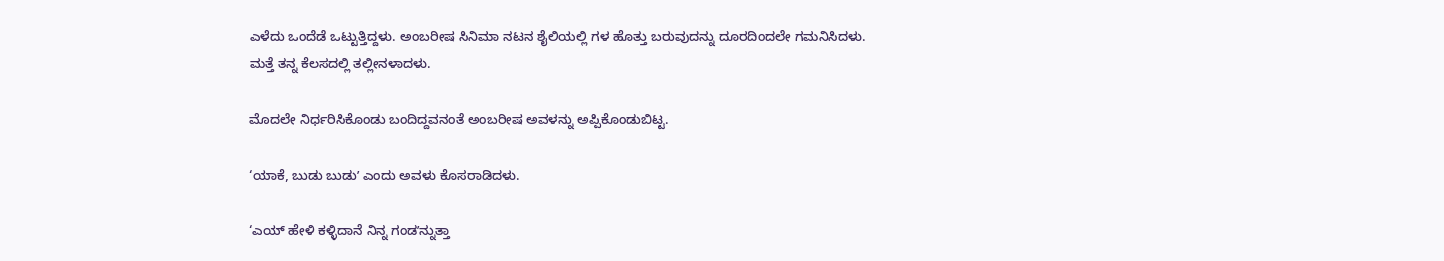ಎಳೆದು ಒಂದೆಡೆ ಒಟ್ಟುತ್ತಿದ್ದಳು. ಅಂಬರೀಷ ಸಿನಿಮಾ ನಟನ ಶೈಲಿಯಲ್ಲಿ ಗಳ ಹೊತ್ತು ಬರುವುದನ್ನು ದೂರದಿಂದಲೇ ಗಮನಿಸಿದಳು. ಮತ್ತೆ ತನ್ನ ಕೆಲಸದಲ್ಲಿ ತಲ್ಲೀನಳಾದಳು.

ಮೊದಲೇ ನಿರ್ಧರಿಸಿಕೊಂಡು ಬಂದಿದ್ದವನಂತೆ ಅಂಬರೀಷ ಅವಳನ್ನು ಅಪ್ಪಿಕೊಂಡುಬಿಟ್ಟ.

‘ಯಾಕೆ, ಬುಡು ಬುಡುʼ ಎಂದು ಅವಳು ಕೊಸರಾಡಿದಳು.

‘ಎಯ್ ಹೇಳಿ ಕಳ್ಳಿದಾನೆ ನಿನ್ನ ಗಂಡʼನ್ನುತ್ತಾ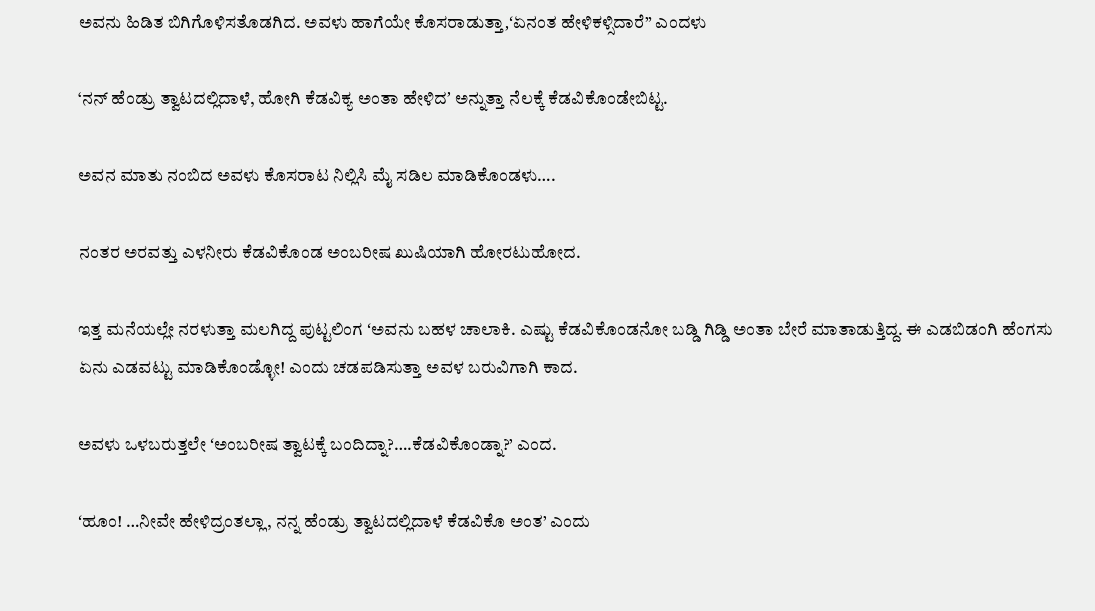ಅವನು ಹಿಡಿತ ಬಿಗಿಗೊಳಿಸತೊಡಗಿದ. ಅವಳು ಹಾಗೆಯೇ ಕೊಸರಾಡುತ್ತಾ,ʻಏನಂತ ಹೇಳಿಕಳ್ಸಿದಾರೆ” ಎಂದಳು

‘ನನ್ ಹೆಂಡ್ರು ತ್ವಾಟದಲ್ಲಿದಾಳೆ, ಹೋಗಿ ಕೆಡವಿಕ್ಯ ಅಂತಾ ಹೇಳಿದʼ ಅನ್ನುತ್ತಾ ನೆಲಕ್ಕೆ ಕೆಡವಿಕೊಂಡೇಬಿಟ್ಟ.

ಅವನ ಮಾತು ನಂಬಿದ ಅವಳು ಕೊಸರಾಟ ನಿಲ್ಲಿಸಿ ಮೈ ಸಡಿಲ ಮಾಡಿಕೊಂಡಳು….

ನಂತರ ಅರವತ್ತು ಎಳನೀರು ಕೆಡವಿಕೊಂಡ ಅಂಬರೀಷ ಖುಷಿಯಾಗಿ ಹೋರಟುಹೋದ.

ಇತ್ತ ಮನೆಯಲ್ಲೇ ನರಳುತ್ತಾ ಮಲಗಿದ್ದ ಪುಟ್ಟಲಿಂಗ ʻಅವನು ಬಹಳ ಚಾಲಾಕಿ. ಎಷ್ಟು ಕೆಡವಿಕೊಂಡನೋ ಬಡ್ಡಿ ಗಿಡ್ಡಿ ಅಂತಾ ಬೇರೆ ಮಾತಾಡುತ್ತಿದ್ದ. ಈ ಎಡಬಿಡಂಗಿ ಹೆಂಗಸು ಏನು ಎಡವಟ್ಟು ಮಾಡಿಕೊಂಡ್ಳೋ! ಎಂದು ಚಡಪಡಿಸುತ್ತಾ ಅವಳ ಬರುವಿಗಾಗಿ ಕಾದ.

ಅವಳು ಒಳಬರುತ್ತಲೇ ʻಅಂಬರೀಷ ತ್ವಾಟಕ್ಕೆ ಬಂದಿದ್ನಾ?….ಕೆಡವಿಕೊಂಡ್ನಾ?’ ಎಂದ.

ʻಹೂಂ! …ನೀವೇ ಹೇಳಿದ್ರಂತಲ್ಲಾ, ನನ್ನ ಹೆಂಡ್ರು ತ್ವಾಟದಲ್ಲಿದಾಳೆ ಕೆಡವಿಕೊ ಅಂತ’ ಎಂದು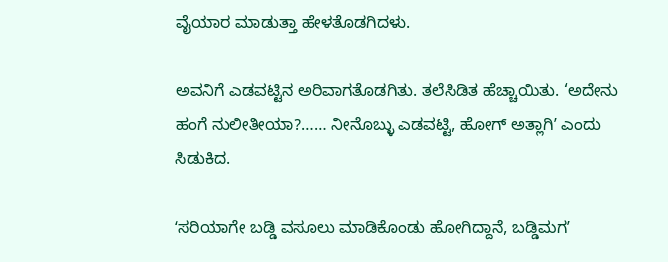ವೈಯಾರ ಮಾಡುತ್ತಾ ಹೇಳತೊಡಗಿದಳು.

ಅವನಿಗೆ ಎಡವಟ್ಟಿನ ಅರಿವಾಗತೊಡಗಿತು. ತಲೆಸಿಡಿತ ಹೆಚ್ಚಾಯಿತು. ‘ಅದೇನು ಹಂಗೆ ನುಲೀತೀಯಾ?…… ನೀನೊಬ್ಳು ಎಡವಟ್ಟಿ, ಹೋಗ್‌ ಅತ್ಲಾಗಿʼ ಎಂದು ಸಿಡುಕಿದ.

ʻಸರಿಯಾಗೇ ಬಡ್ಡಿ ವಸೂಲು ಮಾಡಿಕೊಂಡು ಹೋಗಿದ್ದಾನೆ, ಬಡ್ಡಿಮಗʼ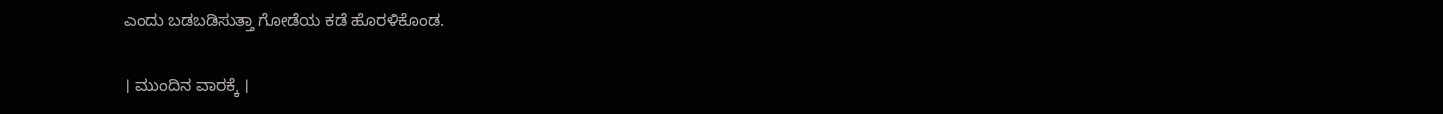ಎಂದು ಬಡಬಡಿಸುತ್ತಾ ಗೋಡೆಯ ಕಡೆ ಹೊರಳಿಕೊಂಡ.

। ಮುಂದಿನ ವಾರಕ್ಕೆ ।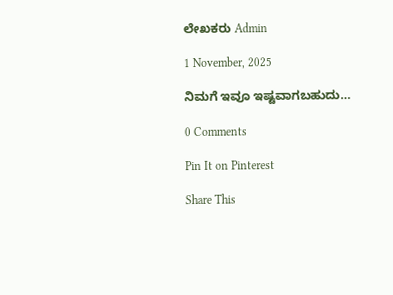ಲೇಖಕರು Admin

1 November, 2025

ನಿಮಗೆ ಇವೂ ಇಷ್ಟವಾಗಬಹುದು…

0 Comments

Pin It on Pinterest

Share This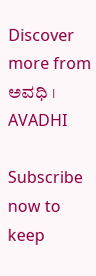Discover more from ಅವಧಿ । AVADHI

Subscribe now to keep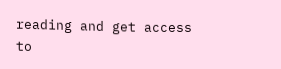reading and get access to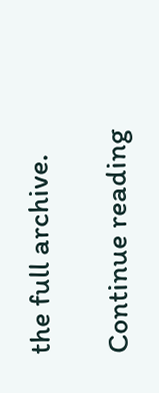the full archive.

Continue reading